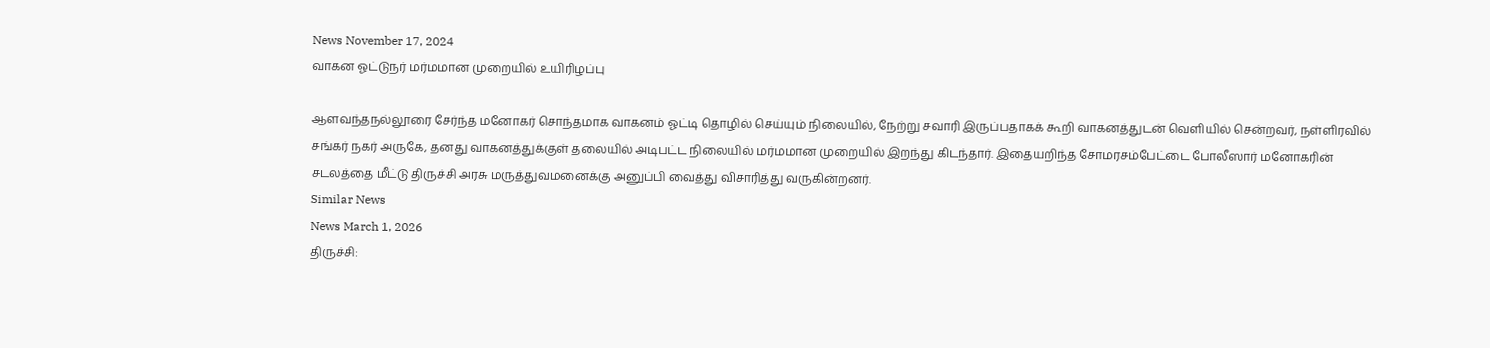News November 17, 2024
வாகன ஓட்டுநர் மர்மமான முறையில் உயிரிழப்பு

ஆளவந்தநல்லூரை சேர்ந்த மனோகர் சொந்தமாக வாகனம் ஓட்டி தொழில் செய்யும் நிலையில், நேற்று சவாரி இருப்பதாகக் கூறி வாகனத்துடன் வெளியில் சென்றவர், நள்ளிரவில் சங்கர் நகர் அருகே, தனது வாகனத்துக்குள் தலையில் அடிபட்ட நிலையில் மர்மமான முறையில் இறந்து கிடந்தார். இதையறிந்த சோமரசம்பேட்டை போலீஸார் மனோகரின் சடலத்தை மீட்டு திருச்சி அரசு மருத்துவமனைக்கு அனுப்பி வைத்து விசாரித்து வருகின்றனர்.
Similar News
News March 1, 2026
திருச்சி: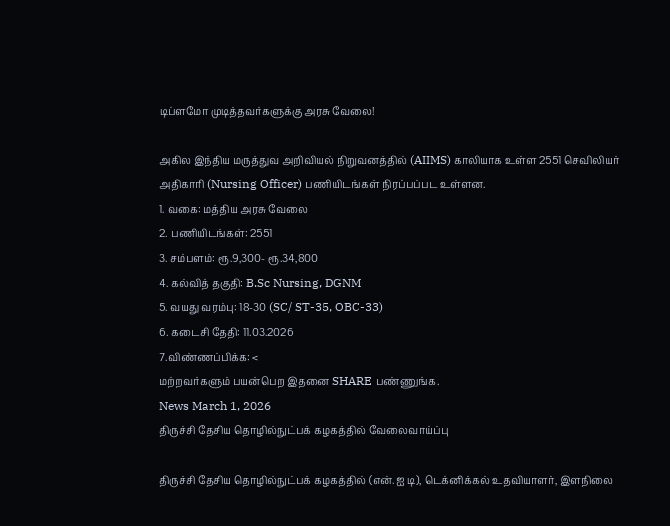டிப்ளமோ முடித்தவர்களுக்கு அரசு வேலை!

அகில இந்திய மருத்துவ அறிவியல் நிறுவனத்தில் (AIIMS) காலியாக உள்ள 2551 செவிலியர் அதிகாரி (Nursing Officer) பணியிடங்கள் நிரப்பப்பட உள்ளன.
1. வகை: மத்திய அரசு வேலை
2. பணியிடங்கள்: 2551
3. சம்பளம்: ரூ.9,300- ரூ.34,800
4. கல்வித் தகுதி: B.Sc Nursing, DGNM
5. வயது வரம்பு: 18-30 (SC/ ST-35, OBC-33)
6. கடைசி தேதி: 11.03.2026
7.விண்ணப்பிக்க: <
மற்றவர்களும் பயன்பெற இதனை SHARE பண்ணுங்க.
News March 1, 2026
திருச்சி தேசிய தொழில்நுட்பக் கழகத்தில் வேலைவாய்ப்பு

திருச்சி தேசிய தொழில்நுட்பக் கழகத்தில் (என்.ஐ டி), டெக்னிக்கல் உதவியாளர், இளநிலை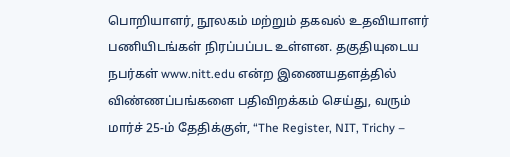பொறியாளர், நூலகம் மற்றும் தகவல் உதவியாளர் பணியிடங்கள் நிரப்பப்பட உள்ளன. தகுதியுடைய நபர்கள் www.nitt.edu என்ற இணையதளத்தில் விண்ணப்பங்களை பதிவிறக்கம் செய்து, வரும் மார்ச் 25-ம் தேதிக்குள், “The Register, NIT, Trichy –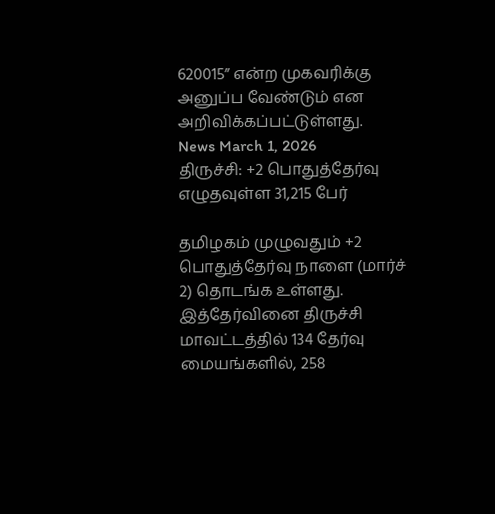620015” என்ற முகவரிக்கு அனுப்ப வேண்டும் என அறிவிக்கப்பட்டுள்ளது.
News March 1, 2026
திருச்சி: +2 பொதுத்தேர்வு எழுதவுள்ள 31,215 பேர்

தமிழகம் முழுவதும் +2 பொதுத்தேர்வு நாளை (மார்ச் 2) தொடங்க உள்ளது. இத்தேர்வினை திருச்சி மாவட்டத்தில் 134 தேர்வு மையங்களில், 258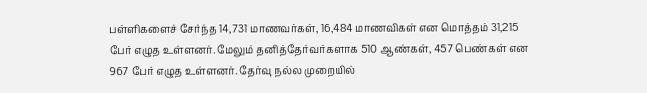பள்ளிகளைச் சேர்ந்த 14,731 மாணவர்கள், 16,484 மாணவிகள் என மொத்தம் 31,215 பேர் எழுத உள்ளனர். மேலும் தனித்தேர்வர்களாக 510 ஆண்கள், 457 பெண்கள் என 967 பேர் எழுத உள்ளனர். தேர்வு நல்ல முறையில்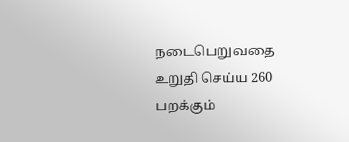நடைபெறுவதை உறுதி செய்ய 260 பறக்கும்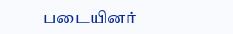படையினர்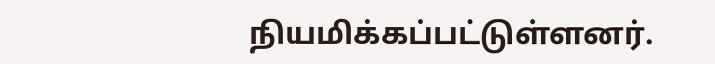நியமிக்கப்பட்டுள்ளனர்.